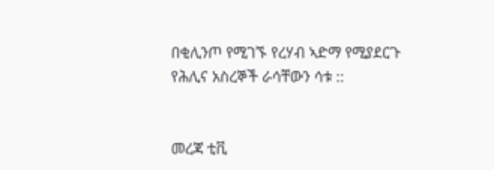በቂሊንጦ የሚገኙ የረሃብ ኣድማ የሚያደርጉ የሕሊና አስረኞች ራሳቸውን ሳቱ ::


መረጃ ቲቪ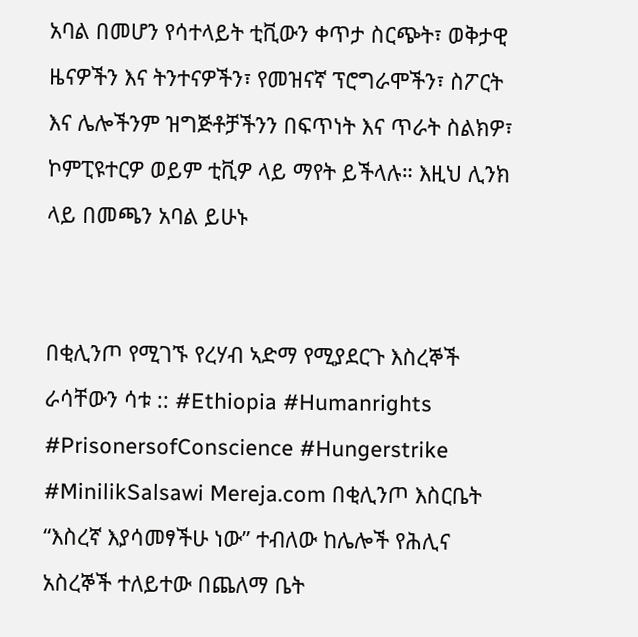አባል በመሆን የሳተላይት ቲቪውን ቀጥታ ስርጭት፣ ወቅታዊ ዜናዎችን እና ትንተናዎችን፣ የመዝናኛ ፕሮግራሞችን፣ ስፖርት እና ሌሎችንም ዝግጅቶቻችንን በፍጥነት እና ጥራት ስልክዎ፣ ኮምፒዩተርዎ ወይም ቲቪዎ ላይ ማየት ይችላሉ። እዚህ ሊንክ ላይ በመጫን አባል ይሁኑ


በቂሊንጦ የሚገኙ የረሃብ ኣድማ የሚያደርጉ እስረኞች ራሳቸውን ሳቱ :: #Ethiopia #Humanrights #PrisonersofConscience #Hungerstrike #MinilikSalsawi Mereja.com በቂሊንጦ እስርቤት “እስረኛ እያሳመፃችሁ ነው” ተብለው ከሌሎች የሕሊና አስረኞች ተለይተው በጨለማ ቤት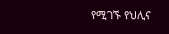የሚገኙ የህሊና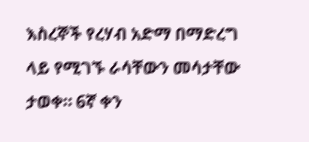እስረኞች የረሃብ አድማ በማድረግ ላይ የሚገኙ ራሳቸውን መሳታቸው ታወቀ። 6ኛ ቀን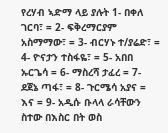የረሃብ ኣድማ ላይ ያሉት 1- በቀለ ገርባ፣ = 2- ፍቅረማርያም አስማማው፣ = 3- ብርሃኑ ተ/ያሬድ፣ = 4- ዮናታን ተስፋዬ፣ = 5- አበበ ኡርጌሳ = 6- ማስረሻ ታፈረ = 7- ደጀኔ ጣፋ፣ = 8- ጉርሜሳ አያና = እና = 9- አዲሱ ቡላላ ራሳቸውን ስተው በእስር በት ወስ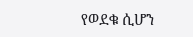የወደቁ ሲሆን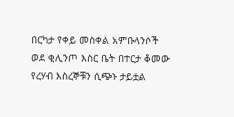በርካታ የቀይ መስቀል አምቡላንሶች ወደ ቂሊንጦ እስር ቤት በተርታ ቆመው የረሃብ እስረኞቹን ሲጭኑ ታይቷል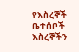የእስረኞች ቤተሰቦች እስረኞችን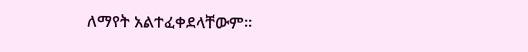ለማየት አልተፈቀደላቸውም።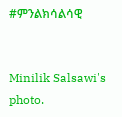#ምንልክሳልሳዊ


Minilik Salsawi's photo.